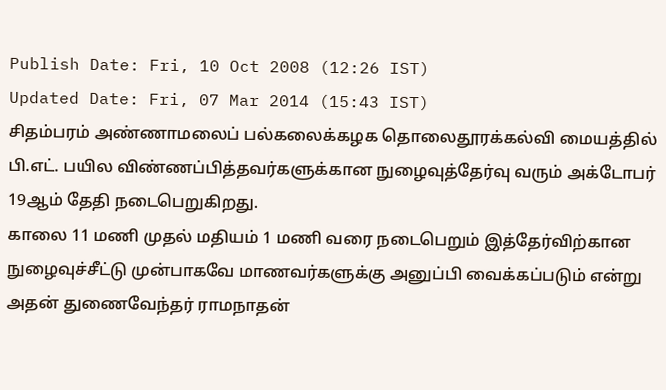Publish Date: Fri, 10 Oct 2008 (12:26 IST)
Updated Date: Fri, 07 Mar 2014 (15:43 IST)
சிதம்பரம் அண்ணாமலைப் பல்கலைக்கழக தொலைதூரக்கல்வி மையத்தில் பி.எட். பயில விண்ணப்பித்தவர்களுக்கான நுழைவுத்தேர்வு வரும் அக்டோபர் 19ஆம் தேதி நடைபெறுகிறது.
காலை 11 மணி முதல் மதியம் 1 மணி வரை நடைபெறும் இத்தேர்விற்கான நுழைவுச்சீட்டு முன்பாகவே மாணவர்களுக்கு அனுப்பி வைக்கப்படும் என்று அதன் துணைவேந்தர் ராமநாதன்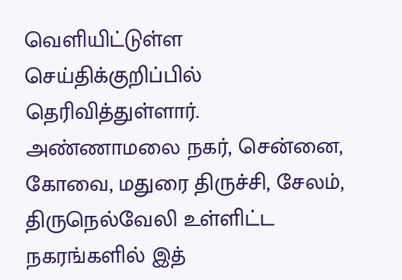வெளியிட்டுள்ள செய்திக்குறிப்பில் தெரிவித்துள்ளார்.
அண்ணாமலை நகர், சென்னை, கோவை, மதுரை திருச்சி, சேலம், திருநெல்வேலி உள்ளிட்ட நகரங்களில் இத்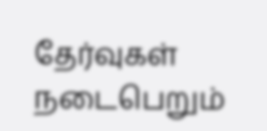தேர்வுகள் நடைபெறும்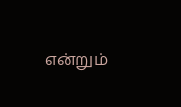என்றும்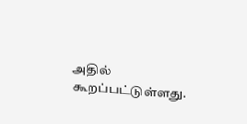அதில் கூறப்பட்டுள்ளது.